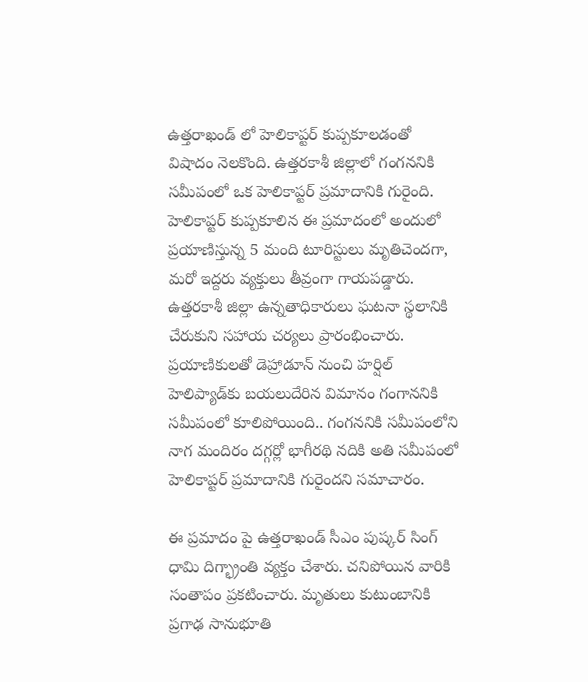ఉత్తరాఖండ్ లో హెలికాప్టర్ కుప్పకూలడంతో విషాదం నెలకొంది. ఉత్తరకాశీ జిల్లాలో గంగననికి సమీపంలో ఒక హెలికాప్టర్ ప్రమాదానికి గురైంది. హెలికాప్టర్‌ కుప్పకూలిన ఈ ప్రమాదంలో అందులో ప్రయాణిస్తున్న 5 మంది టూరిస్టులు మృతిచెందగా, మరో ఇద్దరు వ్యక్తులు తీవ్రంగా గాయపడ్డారు. ఉత్తరకాశీ జిల్లా ఉన్నతాధికారులు ఘటనా స్థలానికి చేరుకుని సహాయ చర్యలు ప్రారంభించారు.  ప్రయాణికులతో డెహ్రాడూన్ నుంచి హర్షిల్ హెలిప్యాడ్‌కు బయలుదేరిన విమానం గంగాననికి సమీపంలో కూలిపోయింది.. గంగననికి సమీపంలోని నాగ మందిరం దగ్గర్లో భాగీరథి నదికి అతి సమీపంలో హెలికాప్టర్ ప్రమాదానికి గురైందని సమాచారం.

ఈ ప్రమాదం పై ఉత్తరాఖండ్ సీఎం పుష్కర్ సింగ్ ధామి దిగ్భ్రాంతి వ్యక్తం చేశారు. చనిపోయిన వారికి సంతాపం ప్రకటించారు. మృతులు కుటుంబానికి ప్రగాఢ సానుభూతి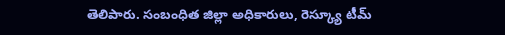తెలిపారు. సంబంధిత జిల్లా అధికారులు, రెస్క్యూ టీమ్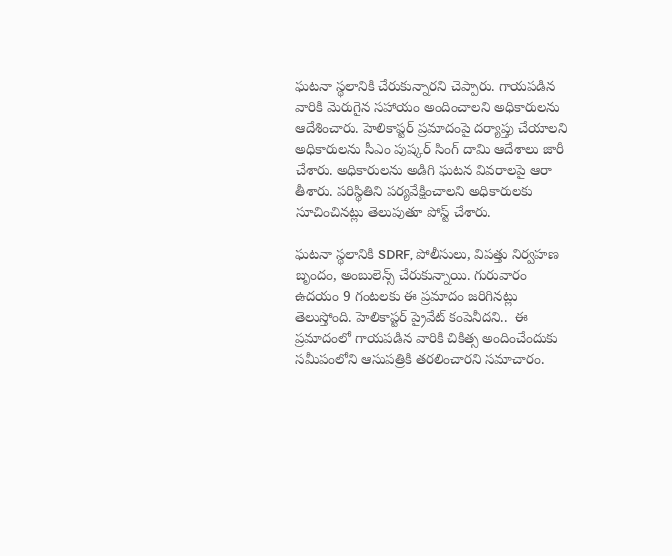ఘటనా స్థలానికి చేరుకున్నారని చెప్పారు. గాయపడిన వారికి మెరుగైన సహాయం అందించాలని అధికారులను ఆదేశించారు. హెలికాప్టర్ ప్రమాదంపై దర్యాప్తు చేయాలని అధికారులను సీఎం పుష్కర్ సింగ్ దామి ఆదేశాలు జారీ చేశారు. అధికారులను అడిగి ఘటన వివరాలపై ఆరా తీశారు. పరిస్థితిని పర్యవేక్షించాలని అధికారులకు సూచించినట్లు తెలుపుతూ పోస్ట్ చేశారు.

ఘటనా స్థలానికి SDRF, పోలీసులు, విపత్తు నిర్వహణ బృందం, అంబులెన్స్ చేరుకున్నాయి. గురువారం ఉదయం 9 గంటలకు ఈ ప్రమాదం జరిగినట్లు తెలుస్తోంది. హెలికాప్టర్ ప్రైవేట్ కంపెనీదని..  ఈ ప్రమాదంలో గాయపడిన వారికి చికిత్స అందించేందుకు సమీపంలోని ఆసుపత్రికి తరలించారని సమాచారం.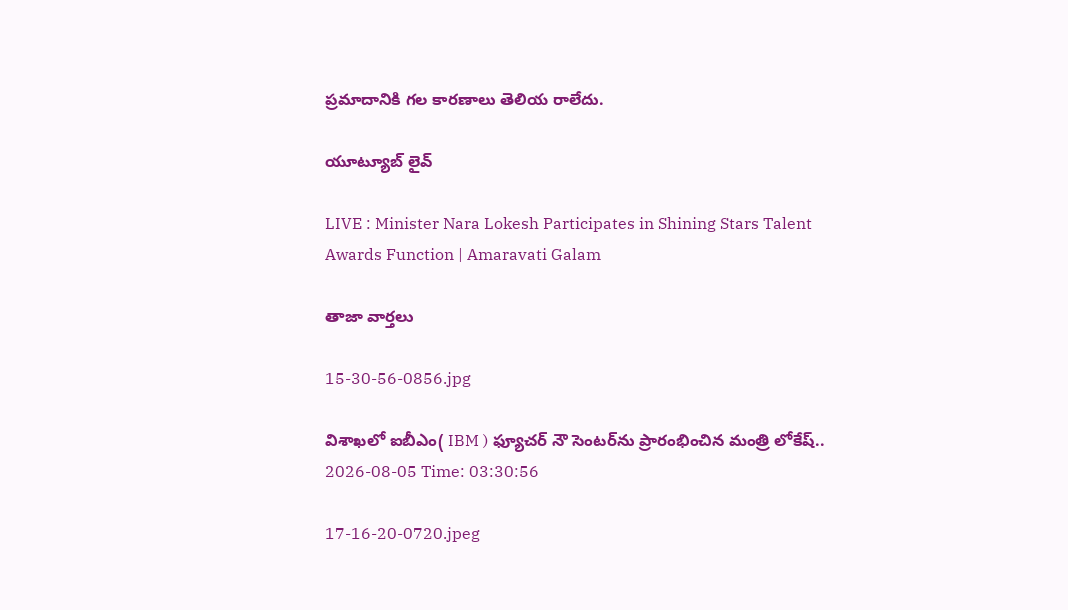ప్రమాదానికి గల కారణాలు తెలియ రాలేదు.

యూట్యూబ్ లైవ్

LIVE : Minister Nara Lokesh Participates in Shining Stars Talent Awards Function | Amaravati Galam

తాజా వార్తలు

15-30-56-0856.jpg

విశాఖలో ఐబీఎం( IBM ) ఫ్యూచర్ నౌ సెంటర్‌ను ప్రారంభించిన మంత్రి లోకేష్..
2026-08-05 Time: 03:30:56

17-16-20-0720.jpeg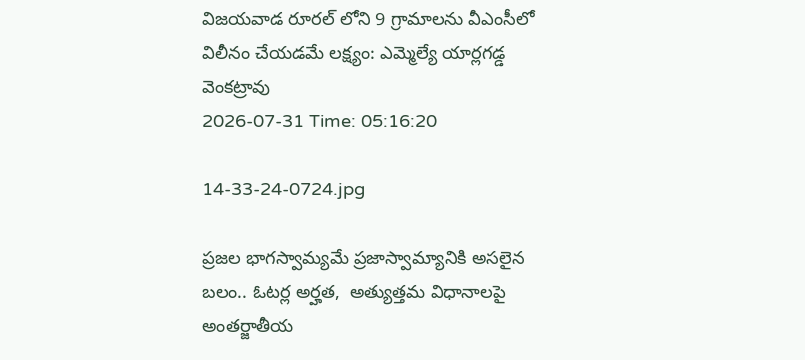విజయవాడ రూరల్ లోని 9 గ్రామాలను వీఎంసీలో విలీనం చేయడమే లక్ష్యం: ఎమ్మెల్యే యార్లగడ్డ వెంకట్రావు
2026-07-31 Time: 05:16:20

14-33-24-0724.jpg

ప్ర‌జ‌ల భాగ‌స్వామ్య‌మే ప్రజాస్వామ్యానికి అస‌లైన బ‌లం.. ఓట‌ర్ల అర్హ‌త‌,  అత్యుత్త‌మ విధానాల‌పై అంతర్జాతీయ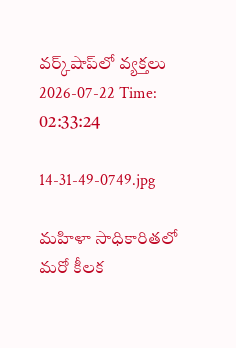వ‌ర్క్‌షాప్‌లో వ్యక్తలు
2026-07-22 Time: 02:33:24

14-31-49-0749.jpg

మ‌హిళా సాధికారిత‌లో మ‌రో కీల‌క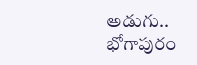అడుగు..  భోగాపురం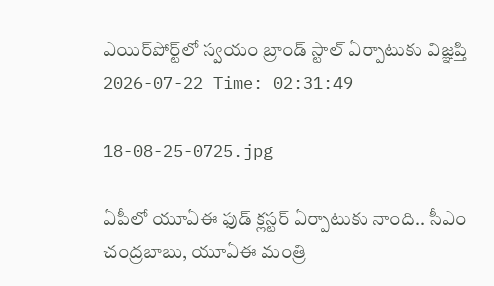ఎయిర్‌పోర్ట్‌లో స్వ‌యం బ్రాండ్ స్టాల్ ఏర్పాటుకు విజ్ఞ‌ప్తి
2026-07-22 Time: 02:31:49

18-08-25-0725.jpg

ఏపీలో యూఏఈ ఫుడ్ క్లస్టర్ ఏర్పాటుకు నాంది.. సీఎం చంద్రబాబు, యూఏఈ మంత్రి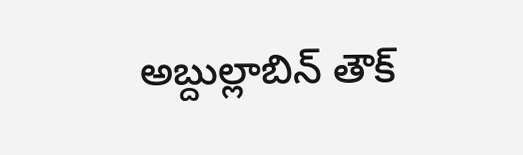అబ్దుల్లాబిన్ తౌక్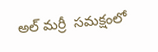అల్ మర్రీ  సమక్షంలో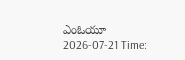ఎంఓయూ
2026-07-21 Time: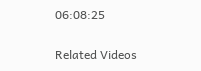06:08:25

Related Videos